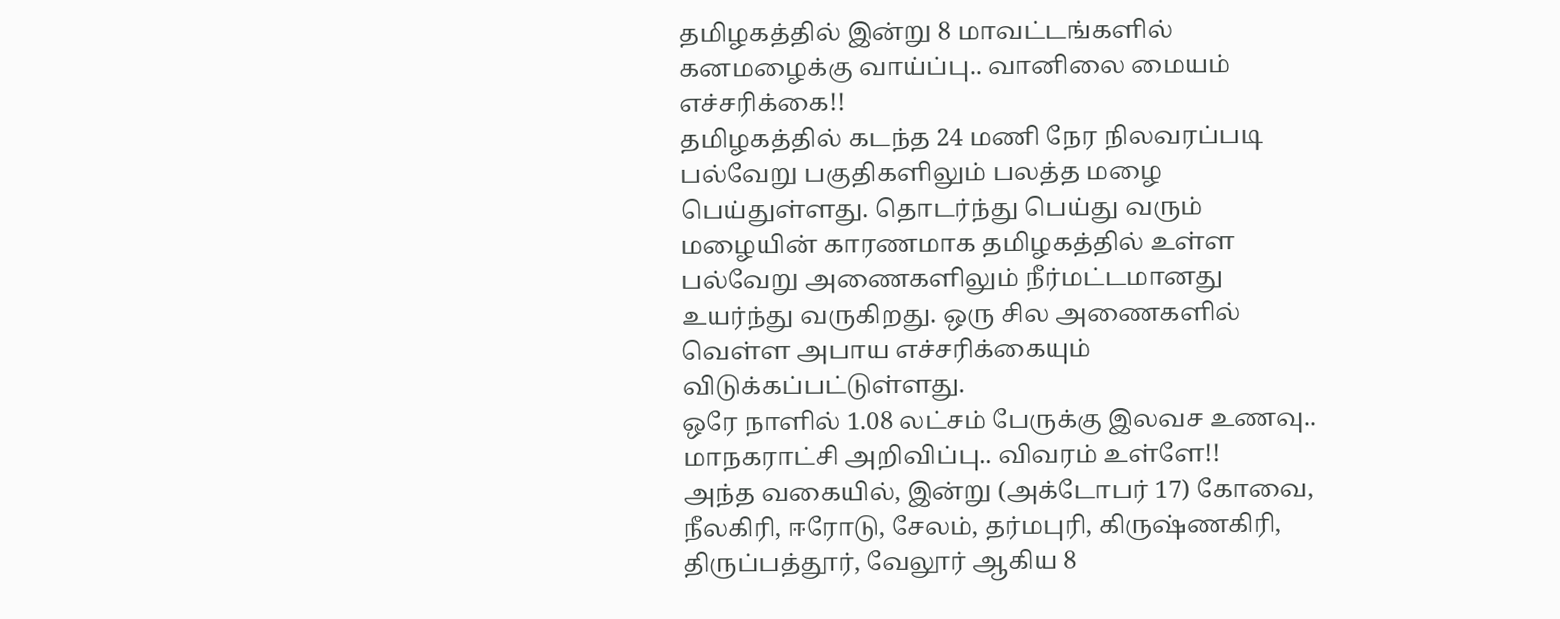தமிழகத்தில் இன்று 8 மாவட்டங்களில் கனமழைக்கு வாய்ப்பு.. வானிலை மையம் எச்சரிக்கை!!
தமிழகத்தில் கடந்த 24 மணி நேர நிலவரப்படி பல்வேறு பகுதிகளிலும் பலத்த மழை பெய்துள்ளது. தொடர்ந்து பெய்து வரும் மழையின் காரணமாக தமிழகத்தில் உள்ள பல்வேறு அணைகளிலும் நீர்மட்டமானது உயர்ந்து வருகிறது. ஒரு சில அணைகளில் வெள்ள அபாய எச்சரிக்கையும் விடுக்கப்பட்டுள்ளது.
ஒரே நாளில் 1.08 லட்சம் பேருக்கு இலவச உணவு.. மாநகராட்சி அறிவிப்பு.. விவரம் உள்ளே!!
அந்த வகையில், இன்று (அக்டோபர் 17) கோவை, நீலகிரி, ஈரோடு, சேலம், தர்மபுரி, கிருஷ்ணகிரி, திருப்பத்தூர், வேலூர் ஆகிய 8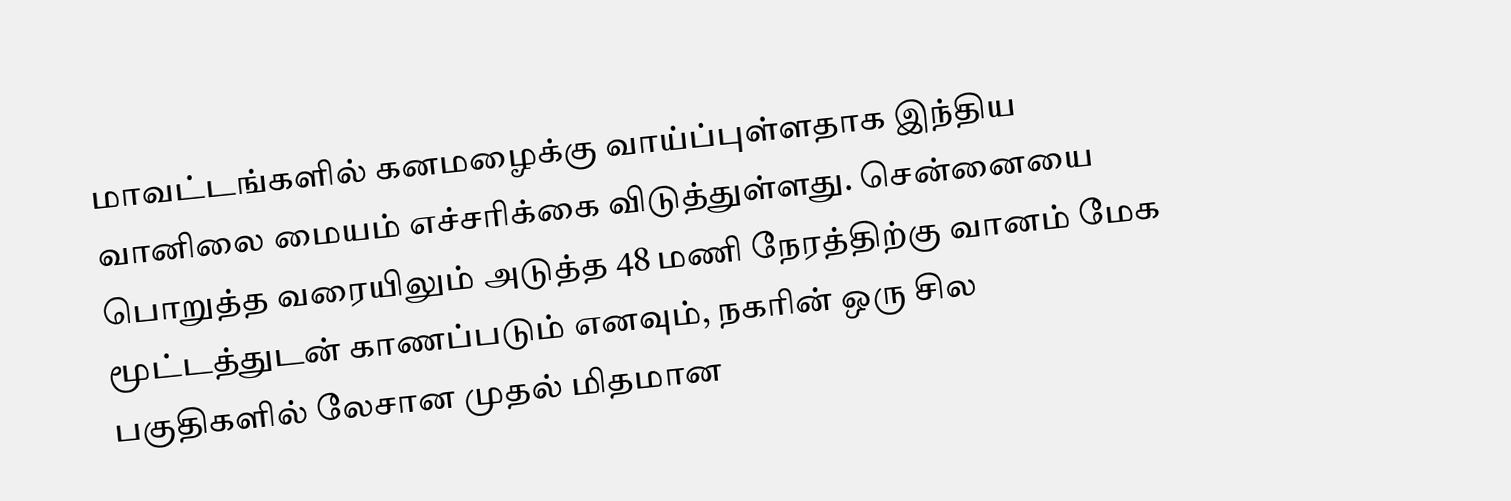மாவட்டங்களில் கனமழைக்கு வாய்ப்புள்ளதாக இந்திய வானிலை மையம் எச்சரிக்கை விடுத்துள்ளது. சென்னையை பொறுத்த வரையிலும் அடுத்த 48 மணி நேரத்திற்கு வானம் மேக மூட்டத்துடன் காணப்படும் எனவும், நகரின் ஒரு சில பகுதிகளில் லேசான முதல் மிதமான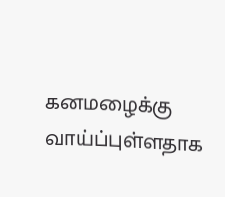கனமழைக்கு வாய்ப்புள்ளதாக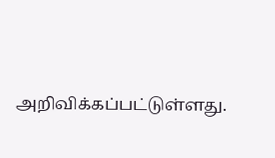அறிவிக்கப்பட்டுள்ளது.